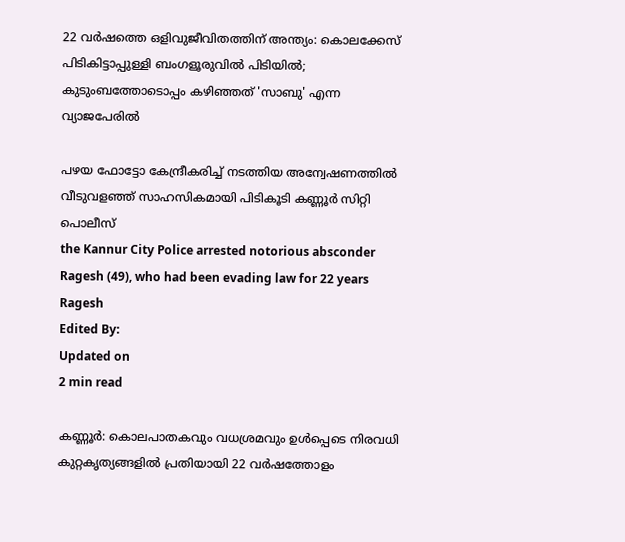22 വർഷത്തെ ഒളിവുജീവിതത്തിന് അന്ത്യം: കൊലക്കേസ് പിടികിട്ടാപ്പുള്ളി ബംഗളൂരുവിൽ പിടിയിൽ; കുടുംബത്തോടൊപ്പം കഴിഞ്ഞത് 'സാബു' എന്ന വ്യാജപേരിൽ

പഴയ ഫോട്ടോ കേന്ദ്രീകരിച്ച് നടത്തിയ അന്വേഷണത്തിൽ വീടുവളഞ്ഞ് സാഹസികമായി പിടികൂടി കണ്ണൂർ സിറ്റി പൊലീസ്
the Kannur City Police arrested notorious absconder Ragesh (49), who had been evading law for 22 years
Ragesh
Edited By:
Updated on
2 min read

കണ്ണൂർ: കൊലപാതകവും വധശ്രമവും ഉൾപ്പെടെ നിരവധി കുറ്റകൃത്യങ്ങളിൽ പ്രതിയായി 22 വർഷത്തോളം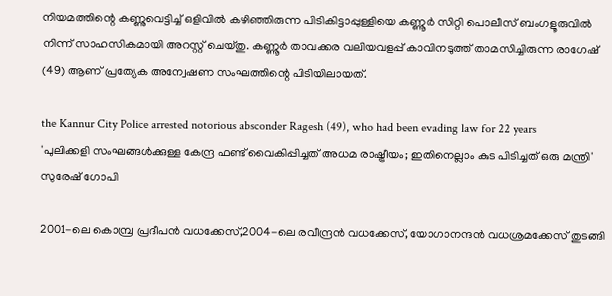നിയമത്തിന്റെ കണ്ണുവെട്ടിച്ച് ഒളിവിൽ കഴിഞ്ഞിരുന്ന പിടികിട്ടാപ്പുള്ളിയെ കണ്ണൂർ സിറ്റി പൊലീസ് ബംഗളൂരുവിൽ നിന്ന് സാഹസികമായി അറസ്റ്റ് ചെയ്തു. കണ്ണൂർ താവക്കര വലിയവളപ്പ് കാവിനടുത്ത് താമസിച്ചിരുന്ന രാഗേഷ് (49) ആണ് പ്രത്യേക അന്വേഷണ സംഘത്തിന്റെ പിടിയിലായത്.

the Kannur City Police arrested notorious absconder Ragesh (49), who had been evading law for 22 years
'പുലിക്കളി സംഘങ്ങൾക്കുള്ള കേന്ദ്ര ഫണ്ട് വൈകിപ്പിച്ചത് അധമ രാഷ്ട്രീയം; ഇതിനെല്ലാം കുട പിടിച്ചത് ഒരു മന്ത്രി' സുരേഷ് ഗോപി

2001-ലെ കൊമ്പ്ര പ്രദീപൻ വധക്കേസ്,2004-ലെ രവീന്ദ്രൻ വധക്കേസ്, യോഗാനന്ദൻ വധശ്രമക്കേസ് തുടങ്ങി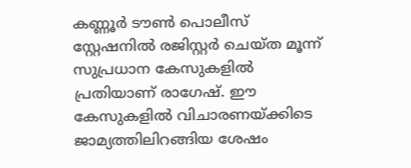കണ്ണൂർ ടൗൺ പൊലീസ് സ്റ്റേഷനിൽ രജിസ്റ്റർ ചെയ്ത മൂന്ന് സുപ്രധാന കേസുകളിൽ പ്രതിയാണ് രാഗേഷ്. ഈ കേസുകളിൽ വിചാരണയ്ക്കിടെ ജാമ്യത്തിലിറങ്ങിയ ശേഷം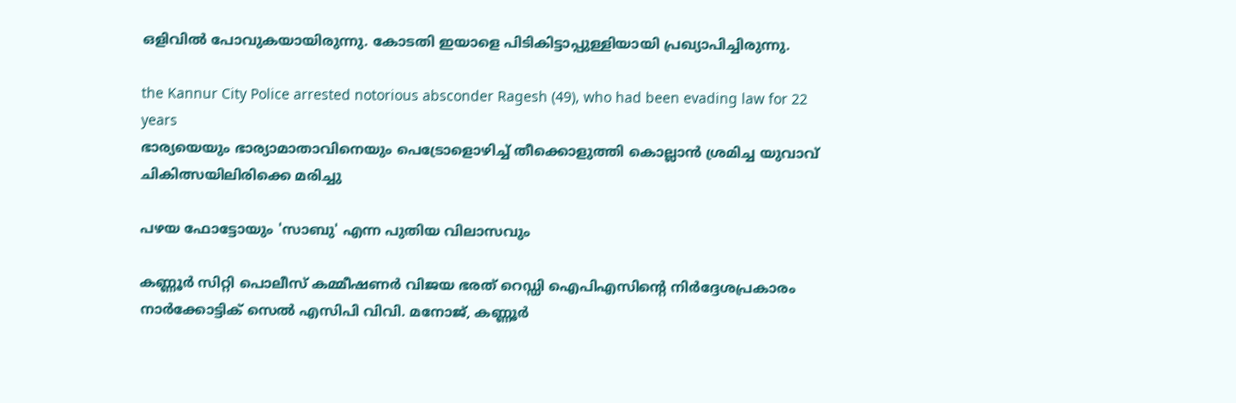ഒളിവിൽ പോവുകയായിരുന്നു. കോടതി ഇയാളെ പിടികിട്ടാപ്പുള്ളിയായി പ്രഖ്യാപിച്ചിരുന്നു.

the Kannur City Police arrested notorious absconder Ragesh (49), who had been evading law for 22 years
ഭാര്യയെയും ഭാര്യാമാതാവിനെയും പെട്രോളൊഴിച്ച് തീക്കൊളുത്തി കൊല്ലാൻ ശ്രമിച്ച യുവാവ് ചികിത്സയിലിരിക്കെ മരിച്ചു

പഴയ ഫോട്ടോയും 'സാബു' എന്ന പുതിയ വിലാസവും

കണ്ണൂർ സിറ്റി പൊലീസ് കമ്മീഷണർ വിജയ ഭരത് റെഡ്ഡി ഐപിഎസിന്റെ നിർദ്ദേശപ്രകാരം നാർക്കോട്ടിക് സെൽ എസിപി വിവി. മനോജ്, കണ്ണൂർ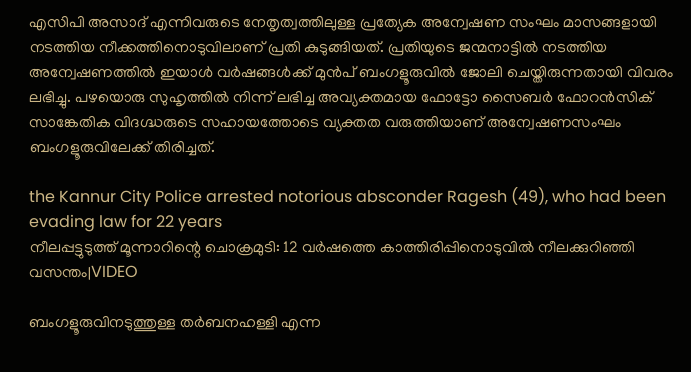എസിപി അസാദ് എന്നിവരുടെ നേതൃത്വത്തിലുള്ള പ്രത്യേക അന്വേഷണ സംഘം മാസങ്ങളായി നടത്തിയ നീക്കത്തിനൊടുവിലാണ് പ്രതി കുടുങ്ങിയത്. പ്രതിയുടെ ജന്മനാട്ടിൽ നടത്തിയ അന്വേഷണത്തിൽ ഇയാൾ വർഷങ്ങൾക്ക് മുൻപ് ബംഗളൂരുവിൽ ജോലി ചെയ്തിരുന്നതായി വിവരം ലഭിച്ചു. പഴയൊരു സുഹൃത്തിൽ നിന്ന് ലഭിച്ച അവ്യക്തമായ ഫോട്ടോ സൈബർ ഫോറൻസിക് സാങ്കേതിക വിദഗ്ദ്ധരുടെ സഹായത്തോടെ വ്യക്തത വരുത്തിയാണ് അന്വേഷണസംഘം ബംഗളൂരുവിലേക്ക് തിരിച്ചത്.

the Kannur City Police arrested notorious absconder Ragesh (49), who had been evading law for 22 years
നീലപ്പട്ടുടുത്ത് മൂന്നാറിന്റെ ചൊക്രമുടി: 12 വർഷത്തെ കാത്തിരിപ്പിനൊടുവിൽ നീലക്കുറിഞ്ഞി വസന്തം|VIDEO

ബംഗളൂരുവിനടുത്തുള്ള തർബനഹള്ളി എന്ന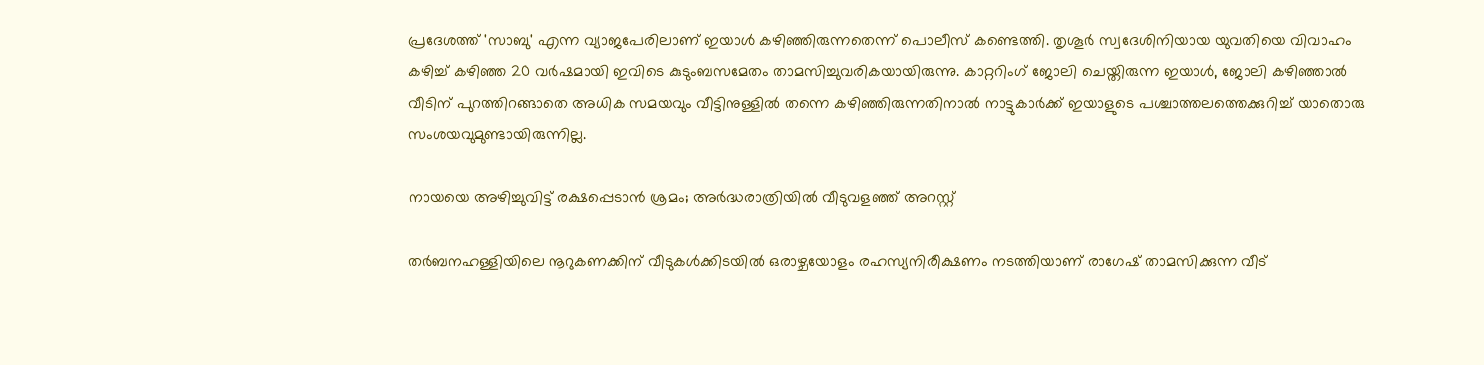പ്രദേശത്ത് 'സാബു' എന്ന വ്യാജപേരിലാണ് ഇയാൾ കഴിഞ്ഞിരുന്നതെന്ന് പൊലീസ് കണ്ടെത്തി. തൃശൂർ സ്വദേശിനിയായ യുവതിയെ വിവാഹം കഴിച്ച് കഴിഞ്ഞ 20 വർഷമായി ഇവിടെ കുടുംബസമേതം താമസിച്ചുവരികയായിരുന്നു. കാറ്ററിംഗ് ജോലി ചെയ്തിരുന്ന ഇയാൾ, ജോലി കഴിഞ്ഞാൽ വീടിന് പുറത്തിറങ്ങാതെ അധിക സമയവും വീട്ടിനുള്ളിൽ തന്നെ കഴിഞ്ഞിരുന്നതിനാൽ നാട്ടുകാർക്ക് ഇയാളുടെ പശ്ചാത്തലത്തെക്കുറിച്ച് യാതൊരു സംശയവുമുണ്ടായിരുന്നില്ല.

നായയെ അഴിച്ചുവിട്ട് രക്ഷപ്പെടാൻ ശ്രമം; അർദ്ധരാത്രിയിൽ വീടുവളഞ്ഞ് അറസ്റ്റ്

തർബനഹള്ളിയിലെ നൂറുകണക്കിന് വീടുകൾക്കിടയിൽ ഒരാഴ്ചയോളം രഹസ്യനിരീക്ഷണം നടത്തിയാണ് രാഗേഷ് താമസിക്കുന്ന വീട്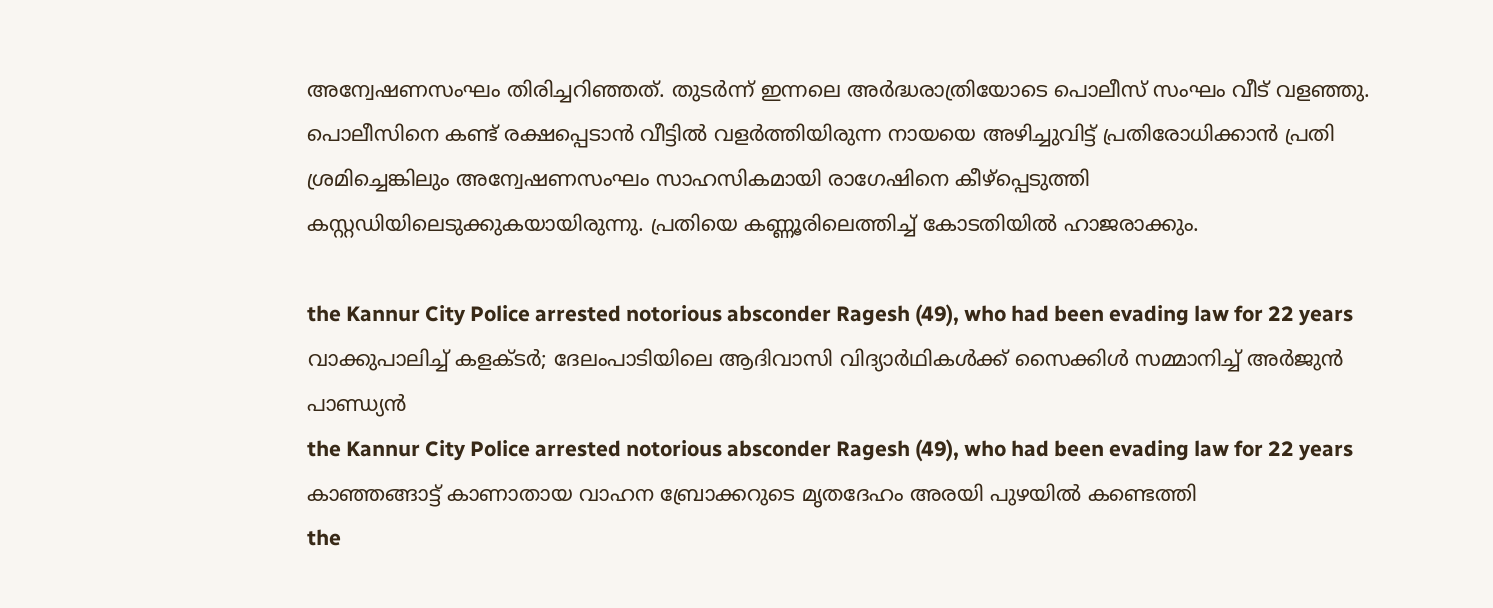അന്വേഷണസംഘം തിരിച്ചറിഞ്ഞത്. തുടർന്ന് ഇന്നലെ അർദ്ധരാത്രിയോടെ പൊലീസ് സംഘം വീട് വളഞ്ഞു. പൊലീസിനെ കണ്ട് രക്ഷപ്പെടാൻ വീട്ടിൽ വളർത്തിയിരുന്ന നായയെ അഴിച്ചുവിട്ട് പ്രതിരോധിക്കാൻ പ്രതി ശ്രമിച്ചെങ്കിലും അന്വേഷണസംഘം സാഹസികമായി രാഗേഷിനെ കീഴ്‌പ്പെടുത്തി കസ്റ്റഡിയിലെടുക്കുകയായിരുന്നു. പ്രതിയെ കണ്ണൂരിലെത്തിച്ച് കോടതിയിൽ ഹാജരാക്കും.

the Kannur City Police arrested notorious absconder Ragesh (49), who had been evading law for 22 years
വാക്കുപാലിച്ച് കളക്ടർ; ദേലംപാടിയിലെ ആദിവാസി വിദ്യാർഥികൾക്ക് സൈക്കിൾ സമ്മാനിച്ച് അർജുൻ പാണ്ഡ്യൻ
the Kannur City Police arrested notorious absconder Ragesh (49), who had been evading law for 22 years
കാഞ്ഞങ്ങാട്ട് കാണാതായ വാഹന ബ്രോക്കറുടെ മൃതദേഹം അരയി പുഴയിൽ കണ്ടെത്തി
the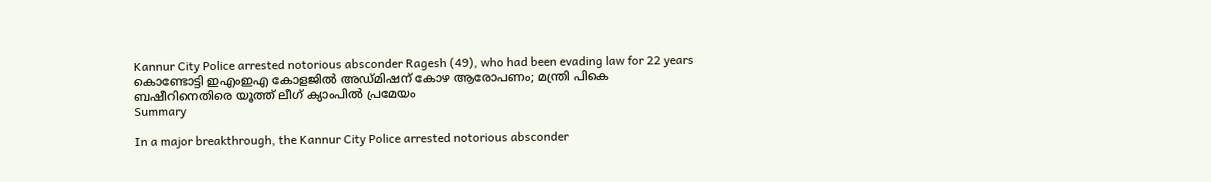Kannur City Police arrested notorious absconder Ragesh (49), who had been evading law for 22 years
കൊണ്ടോട്ടി ഇഎംഇഎ കോളജിൽ അഡ്മിഷന് കോഴ ആരോപണം; മന്ത്രി പികെ ബഷീറിനെതിരെ യൂത്ത് ലീഗ് ക്യാംപിൽ പ്രമേയം
Summary

In a major breakthrough, the Kannur City Police arrested notorious absconder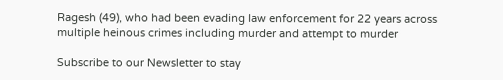Ragesh (49), who had been evading law enforcement for 22 years across multiple heinous crimes including murder and attempt to murder

Subscribe to our Newsletter to stay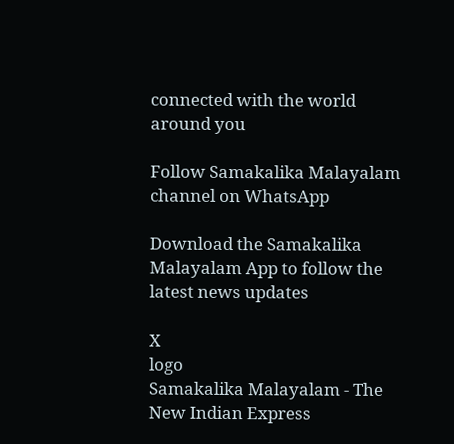connected with the world around you

Follow Samakalika Malayalam channel on WhatsApp

Download the Samakalika Malayalam App to follow the latest news updates

X
logo
Samakalika Malayalam - The New Indian Express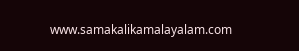www.samakalikamalayalam.com